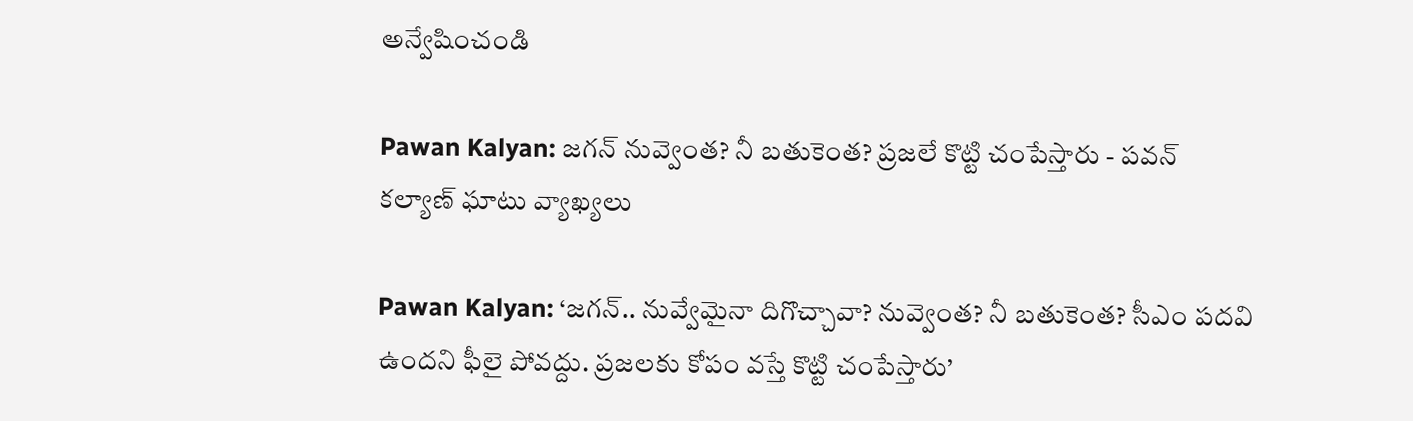అన్వేషించండి

Pawan Kalyan: జగన్ నువ్వెంత? నీ బతుకెంత? ప్రజలే కొట్టి చంపేస్తారు - పవన్ కల్యాణ్ ఘాటు వ్యాఖ్యలు

Pawan Kalyan: ‘జగన్.. నువ్వేమైనా దిగొచ్చావా? నువ్వెంత? నీ బతుకెంత? సీఎం పదవి ఉందని ఫీలై పోవద్దు. ప్రజలకు కోపం వస్తే కొట్టి చంపేస్తారు’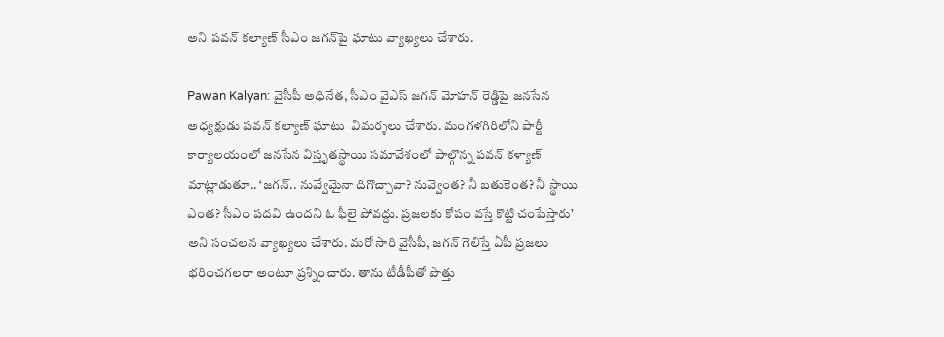అని పవన్ కల్యాణ్ సీఎం జగన్‌పై ఘాటు వ్యాఖ్యలు చేశారు.

Pawan Kalyan: వైసీపీ అధినేత, సీఎం వైఎస్ జగన్ మోహన్ రెడ్డిపై జనసేన అధ్యక్షుడు పవన్ కల్యాణ్ ఘాటు  విమర్శలు చేశారు. మంగళగిరిలోని పార్టీ కార్యాలయంలో జనసేన విస్తృతస్థాయి సమావేశంలో పాల్గొన్న పవన్ కళ్యాణ్ మాట్లాడుతూ.. ‘జగన్.. నువ్వేమైనా దిగొచ్చావా? నువ్వెంత? నీ బతుకెంత? నీ స్థాయి ఎంత? సీఎం పదవి ఉందని ఓ ఫీలై పోవద్దు. ప్రజలకు కోపం వస్తే కొట్టి చంపేస్తారు’ అని సంచలన వ్యాఖ్యలు చేశారు. మరో సారి వైసీపీ, జగన్ గెలిస్తే ఏపీ ప్రజలు భరించగలరా అంటూ ప్రశ్నించారు. తాను టీడీపీతో పొత్తు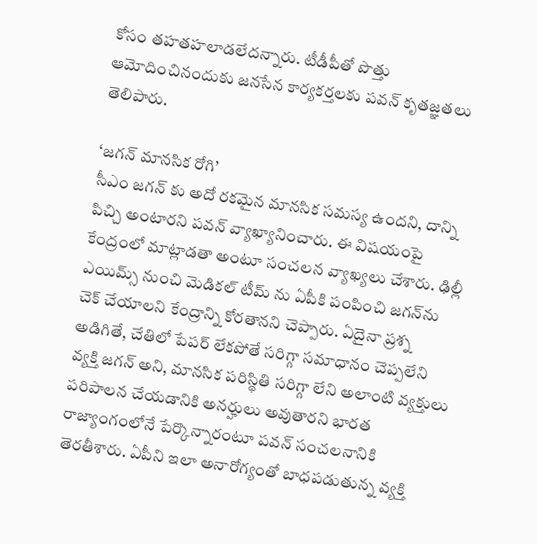కోసం తహతహలాడలేదన్నారు. టీడీపీతో పొత్తు ఆమోదించినందుకు జనసేన కార్యకర్తలకు పవన్ కృతజ్ఞతలు తెలిపారు.

‘జగన్ మానసిక రోగి’
సీఎం జగన్ కు అదో రకమైన మానసిక సమస్య ఉందని, దాన్ని పిచ్చి అంటారని పవన్ వ్యాఖ్యానించారు. ఈ విషయంపై కేంద్రంలో మాట్లాడతా అంటూ సంచలన వ్యాఖ్యలు చేశారు. ఢిల్లీ ఎయిమ్స్ నుంచి మెడికల్ టీమ్ ను ఏపీకి పంపించి జగన్‌ను చెక్ చేయాలని కేంద్రాన్ని కోరతానని చెప్పారు. ఏదైనా ప్రశ్న అడిగితే, చేతిలో పేపర్ లేకపోతే సరిగ్గా సమాధానం చెప్పలేని వ్యక్తి జగన్ అని, మానసిక పరిస్థితి సరిగ్గా లేని అలాంటి వ్యక్తులు పరిపాలన చేయడానికి అనర్హులు అవుతారని భారత రాజ్యాంగంలోనే పేర్కొన్నారంటూ పవన్ సంచలనానికి తెరతీశారు. ఏపీని ఇలా అనారోగ్యంతో బాధపడుతున్న వ్యక్తి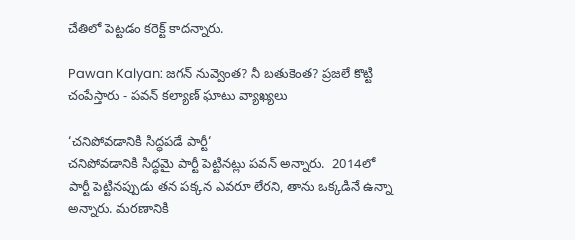చేతిలో పెట్టడం కరెక్ట్ కాదన్నారు.

Pawan Kalyan: జగన్ నువ్వెంత? నీ బతుకెంత? ప్రజలే కొట్టి చంపేస్తారు - పవన్ కల్యాణ్ ఘాటు వ్యాఖ్యలు

‘చనిపోవడానికి సిద్ధపడే పార్టీ‘
చనిపోవడానికి సిద్ధమై పార్టీ పెట్టినట్లు పవన్ అన్నారు.  2014లో పార్టీ పెట్టినప్పుడు తన పక్కన ఎవరూ లేరని, తాను ఒక్కడినే ఉన్నా అన్నారు. మరణానికి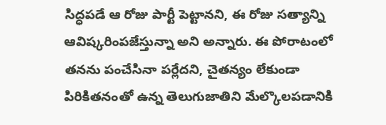సిద్ధపడే ఆ రోజు పార్టీ పెట్టానని, ఈ రోజు సత్యాన్ని ఆవిష్కరింపజేస్తున్నా అని అన్నారు. ఈ పోరాటంలో తనను పంచేసినా పర్లేదని, చైతన్యం లేకుండా పిరికితనంతో ఉన్న తెలుగుజాతిని మేల్కొలపడానికి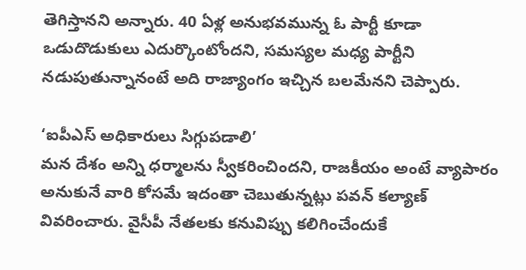తెగిస్తానని అన్నారు. 40 ఏళ్ల అనుభవమున్న ఓ పార్టీ కూడా ఒడుదొడుకులు ఎదుర్కొంటోందని, సమస్యల మధ్య పార్టీని నడుపుతున్నానంటే అది రాజ్యాంగం ఇచ్చిన బలమేనని చెప్పారు.

‘ఐపీఎస్ అధికారులు సిగ్గుపడాలి’
మన దేశం అన్ని ధర్మాలను స్వీకరించిందని, రాజకీయం అంటే వ్యాపారం అనుకునే వారి కోసమే ఇదంతా చెబుతున్నట్లు పవన్‌ కల్యాణ్ వివరించారు. వైసీపీ నేతలకు కనువిప్పు కలిగించేందుకే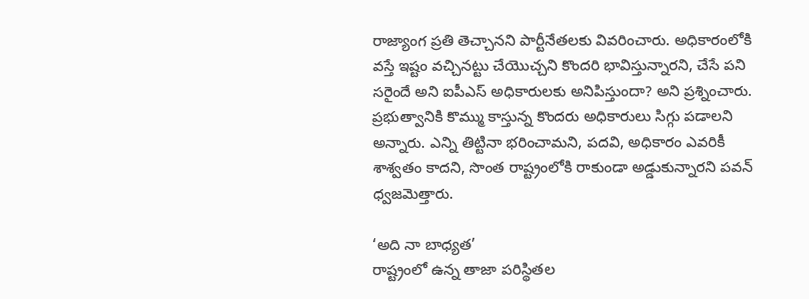రాజ్యాంగ ప్రతి తెచ్చానని పార్టీనేతలకు వివరించారు. అధికారంలోకి వస్తే ఇష్టం వచ్చినట్టు చేయొచ్చని కొందరి భావిస్తున్నారని, చేసే పని సరైందే అని ఐపీఎస్‌ అధికారులకు అనిపిస్తుందా? అని ప్రశ్నించారు. ప్రభుత్వానికి కొమ్ము కాస్తున్న కొందరు అధికారులు సిగ్గు పడాలని అన్నారు. ఎన్ని తిట్టినా భరించామని, పదవి, అధికారం ఎవరికీ శాశ్వతం కాదని, సొంత రాష్ట్రంలోకి రాకుండా అడ్డుకున్నారని పవన్ ధ్వజమెత్తారు.

‘అది నా బాధ్యత’
రాష్ట్రంలో ఉన్న తాజా పరిస్థితల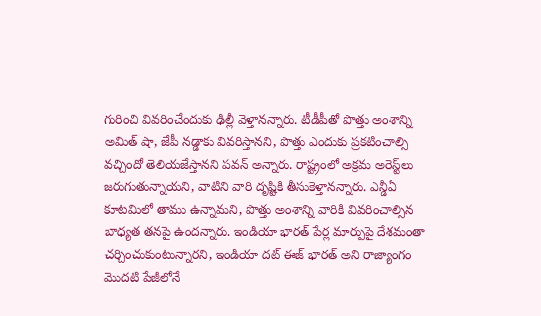గురించి వివరించేందుకు ఢిల్లీ వెళ్తానన్నారు. టీడీపీతో పొత్తు అంశాన్ని అమిత్ షా, జేపీ నడ్డాకు వివరిస్తానని, పొత్తు ఎందుకు ప్రకటించాల్సి వచ్చిందో తెలియజేస్తానని పవన్ అన్నారు. రాష్ట్రంలో అక్రమ అరెస్ట్‌లు జరుగుతున్నాయని, వాటిని వారి దృష్టికి తీసుకెళ్తానన్నారు. ఎన్డీఏ కూటమిలో తాము ఉన్నామని, పొత్తు అంశాన్ని వారికి వివరించాల్సిన బాధ్యత తనపై ఉందన్నారు. ఇండియా భారత్‌ పేర్ల మార్పుపై దేశమంతా చర్చించుకుంటున్నారని, ఇండియా దట్‌ ఈజ్‌ భారత్‌ అని రాజ్యాంగం మొదటి పేజీలోనే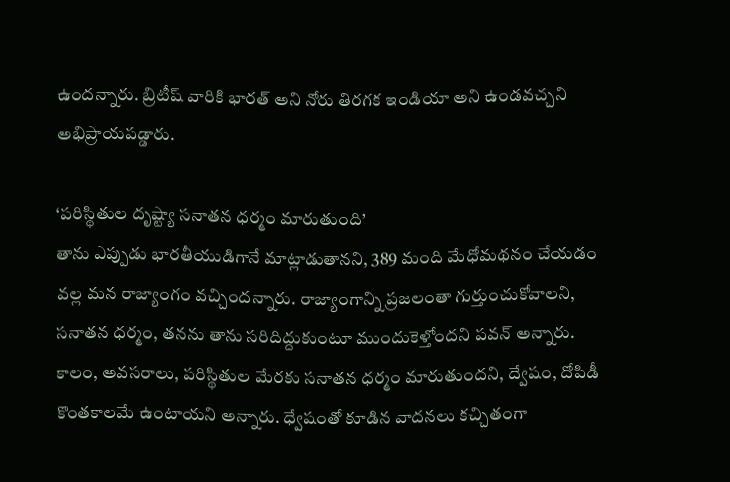ఉందన్నారు. బ్రిటీష్‌ వారికి భారత్‌ అని నోరు తిరగక ఇండియా అని ఉండవచ్చని అభిప్రాయపడ్డారు.

‘పరిస్థితుల దృష్ట్యా సనాతన ధర్మం మారుతుంది’
తాను ఎప్పుడు భారతీయుడిగానే మాట్లాడుతానని, 389 మంది మేధోమథనం చేయడం వల్ల మన రాజ్యాంగం వచ్చిందన్నారు. రాజ్యాంగాన్ని ప్రజలంతా గుర్తుంచుకోవాలని, సనాతన ధర్మం, తనను తాను సరిదిద్దుకుంటూ ముందుకెళ్తోందని పవన్ అన్నారు. కాలం, అవసరాలు, పరిస్థితుల మేరకు సనాతన ధర్మం మారుతుందని, ద్వేషం, దోపిడీ కొంతకాలమే ఉంటాయని అన్నారు. ధ్వేషంతో కూడిన వాదనలు కచ్చితంగా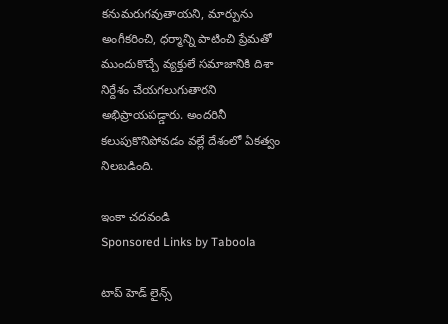కనుమరుగవుతాయని, మార్పును అంగీకరించి, ధర్మాన్ని పాటించి ప్రేమతో ముందుకొచ్చే వ్యక్తులే సమాజానికి దిశా నిర్దేశం చేయగలుగుతారని అభిప్రాయపడ్డారు. అందరినీ కలుపుకొనిపోవడం వల్లే దేశంలో ఏకత్వం నిలబడింది.

ఇంకా చదవండి
Sponsored Links by Taboola

టాప్ హెడ్ లైన్స్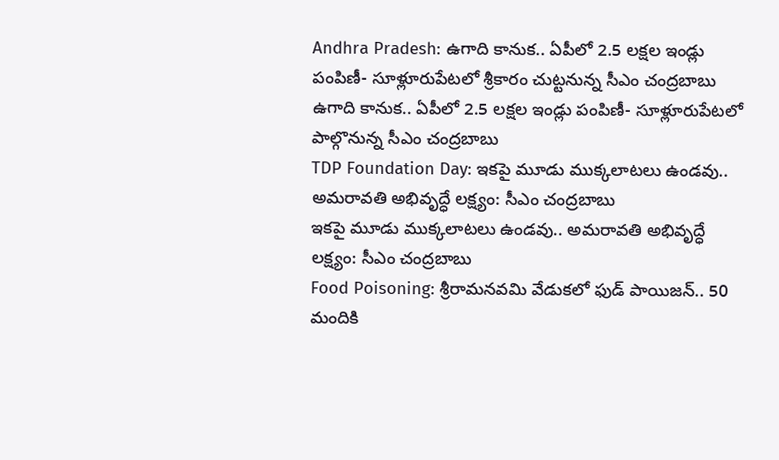Andhra Pradesh: ఉగాది కానుక.. ఏపీలో 2.5 లక్షల ఇండ్లు పంపిణీ- సూళ్లూరుపేటలో శ్రీకారం చుట్టనున్న సీఎం చంద్రబాబు
ఉగాది కానుక.. ఏపీలో 2.5 లక్షల ఇండ్లు పంపిణీ- సూళ్లూరుపేటలో పాల్గొనున్న సీఎం చంద్రబాబు
TDP Foundation Day: ఇకపై మూడు ముక్కలాటలు ఉండవు.. అమరావతి అభివృద్ధే లక్ష్యం: సీఎం చంద్రబాబు
ఇకపై మూడు ముక్కలాటలు ఉండవు.. అమరావతి అభివృద్ధే లక్ష్యం: సీఎం చంద్రబాబు
Food Poisoning: శ్రీరామనవమి వేడుకలో ఫుడ్ పాయిజన్.. 50 మందికి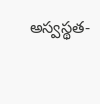అస్వస్థత-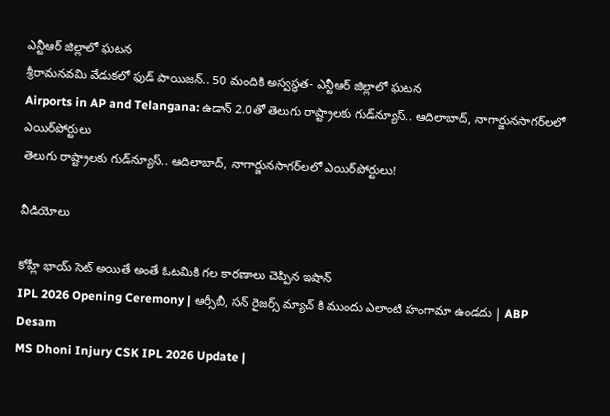ఎన్టీఆర్ జిల్లాలో ఘటన
శ్రీరామనవమి వేడుకలో ఫుడ్ పాయిజన్.. 50 మందికి అస్వస్థత- ఎన్టీఆర్ జిల్లాలో ఘటన
Airports in AP and Telangana: ఉడాన్‌ 2.0తో తెలుగు రాష్ట్రాలకు గుడ్‌న్యూస్.. ఆదిలాబాద్, నాగార్జునసాగర్‌లలో ఎయిర్‌పోర్టులు
తెలుగు రాష్ట్రాలకు గుడ్‌న్యూస్.. ఆదిలాబాద్, నాగార్జునసాగర్‌లలో ఎయిర్‌పోర్టులు!

వీడియోలు

కోహ్లీ భాయ్ సెట్ అయితే అంతే ఓటమికి గల కారణాలు చెప్పిన ఇషాన్
IPL 2026 Opening Ceremony | ఆర్సీబీ, సన్ రైజర్స్ మ్యాచ్ కి ముందు ఎలాంటి హంగామా ఉండదు | ABP Desam
MS Dhoni Injury CSK IPL 2026 Update |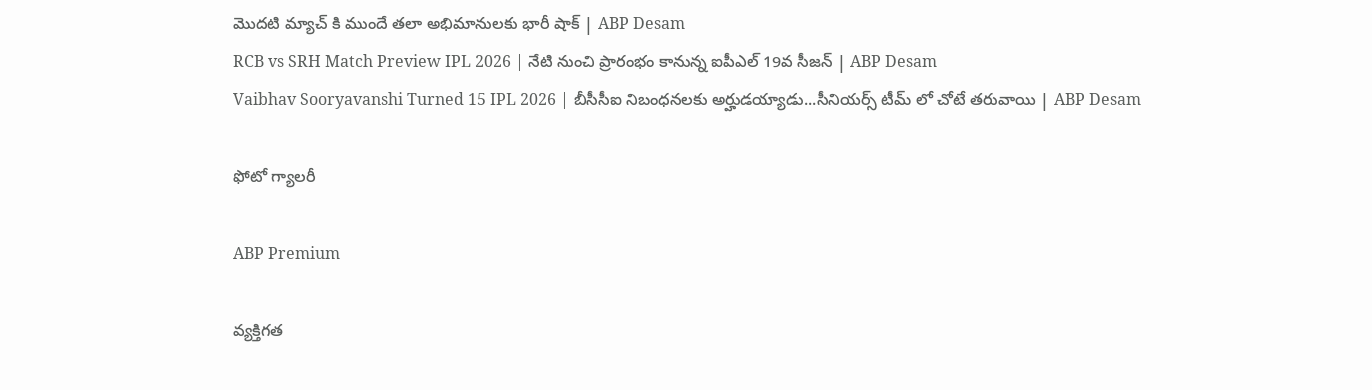మొదటి మ్యాచ్ కి ముందే తలా అభిమానులకు భారీ షాక్ | ABP Desam
RCB vs SRH Match Preview IPL 2026 | నేటి నుంచి ప్రారంభం కానున్న ఐపీఎల్ 19వ సీజన్ | ABP Desam
Vaibhav Sooryavanshi Turned 15 IPL 2026 | బీసీసీఐ నిబంధనలకు అర్హుడయ్యాడు...సీనియర్స్ టీమ్ లో చోటే తరువాయి | ABP Desam

ఫోటో గ్యాలరీ

ABP Premium

వ్యక్తిగత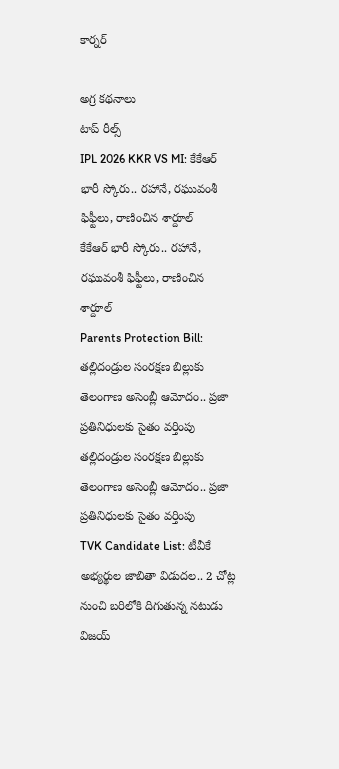కార్నర్

అగ్ర కథనాలు
టాప్ రీల్స్
IPL 2026 KKR VS MI: కేకేఆర్ భారీ స్కోరు.. ర‌హానే, ర‌ఘువంశీ ఫిఫ్టీలు, రాణించిన శార్దూల్
కేకేఆర్ భారీ స్కోరు.. ర‌హానే, ర‌ఘువంశీ ఫిఫ్టీలు, రాణించిన శార్దూల్
Parents Protection Bill: తల్లిదండ్రుల సంరక్షణ బిల్లుకు తెలంగాణ అసెంబ్లీ ఆమోదం.. ప్రజా ప్రతినిధులకు సైతం వర్తింపు
తల్లిదండ్రుల సంరక్షణ బిల్లుకు తెలంగాణ అసెంబ్లీ ఆమోదం.. ప్రజా ప్రతినిధులకు సైతం వర్తింపు
TVK Candidate List: టీవీకే అభ్యర్థుల జాబితా విడుదల.. 2 చోట్ల నుంచి బరిలోకి దిగుతున్న నటుడు విజయ్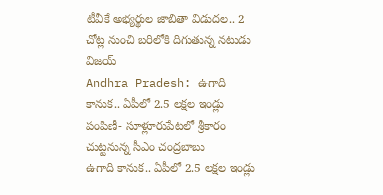టీవీకే అభ్యర్థుల జాబితా విడుదల.. 2 చోట్ల నుంచి బరిలోకి దిగుతున్న నటుడు విజయ్
Andhra Pradesh: ఉగాది కానుక.. ఏపీలో 2.5 లక్షల ఇండ్లు పంపిణీ- సూళ్లూరుపేటలో శ్రీకారం చుట్టనున్న సీఎం చంద్రబాబు
ఉగాది కానుక.. ఏపీలో 2.5 లక్షల ఇండ్లు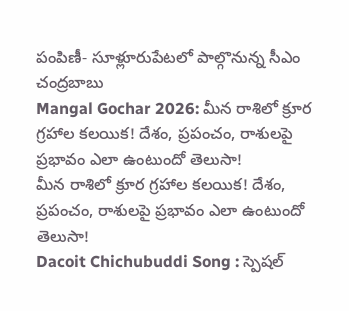పంపిణీ- సూళ్లూరుపేటలో పాల్గొనున్న సీఎం చంద్రబాబు
Mangal Gochar 2026: మీన రాశిలో క్రూర గ్రహాల కలయిక! దేశం, ప్రపంచం, రాశులపై ప్రభావం ఎలా ఉంటుందో తెలుసా!
మీన రాశిలో క్రూర గ్రహాల కలయిక! దేశం, ప్రపంచం, రాశులపై ప్రభావం ఎలా ఉంటుందో తెలుసా!
Dacoit Chichubuddi Song : స్పెషల్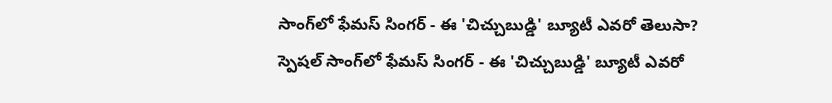సాంగ్‌లో ఫేమస్ సింగర్ - ఈ 'చిచ్చుబుడ్డి' బ్యూటీ ఎవరో తెలుసా?
స్పెషల్ సాంగ్‌లో ఫేమస్ సింగర్ - ఈ 'చిచ్చుబుడ్డి' బ్యూటీ ఎవరో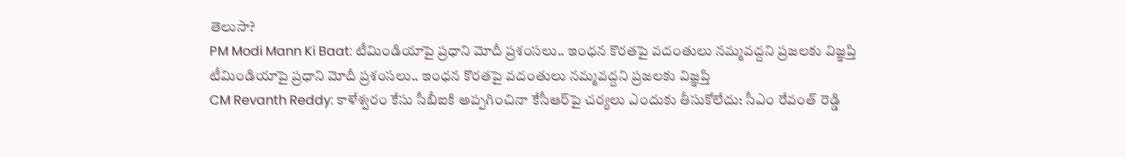తెలుసా?
PM Modi Mann Ki Baat: టీమిండియాపై ప్రధాని మోదీ ప్రశంసలు.. ఇంధన కొరతపై వదంతులు నమ్మవద్దని ప్రజలకు విజ్ఞప్తి
టీమిండియాపై ప్రధాని మోదీ ప్రశంసలు.. ఇంధన కొరతపై వదంతులు నమ్మవద్దని ప్రజలకు విజ్ఞప్తి
CM Revanth Reddy: కాళేశ్వరం కేసు సీబీఐకి అప్పగించినా కేసీఆర్‌పై చర్యలు ఎందుకు తీసుకోలేదు: సీఎం రేవంత్ రెడ్డి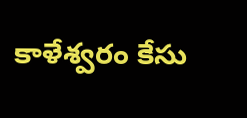కాళేశ్వరం కేసు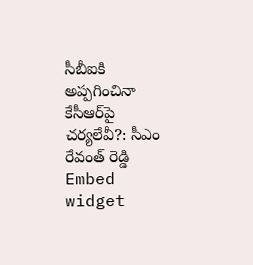సీబీఐకి అప్పగించినా కేసీఆర్‌పై చర్యలేవీ?: సీఎం రేవంత్ రెడ్డి
Embed widget